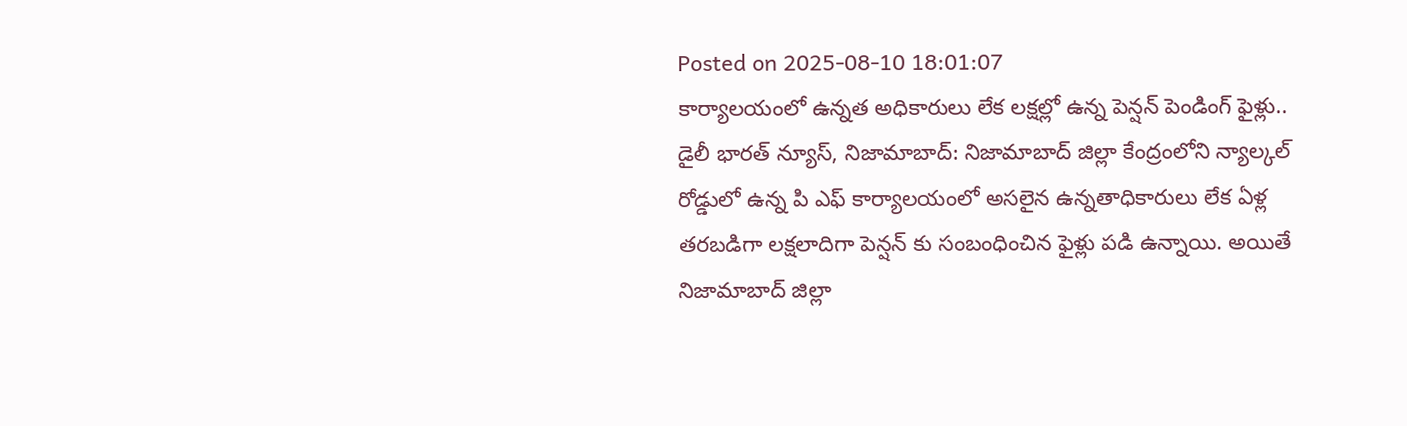Posted on 2025-08-10 18:01:07
కార్యాలయంలో ఉన్నత అధికారులు లేక లక్షల్లో ఉన్న పెన్షన్ పెండింగ్ ఫైళ్లు..
డైలీ భారత్ న్యూస్, నిజామాబాద్: నిజామాబాద్ జిల్లా కేంద్రంలోని న్యాల్కల్ రోడ్డులో ఉన్న పి ఎఫ్ కార్యాలయంలో అసలైన ఉన్నతాధికారులు లేక ఏళ్ల తరబడిగా లక్షలాదిగా పెన్షన్ కు సంబంధించిన ఫైళ్లు పడి ఉన్నాయి. అయితే నిజామాబాద్ జిల్లా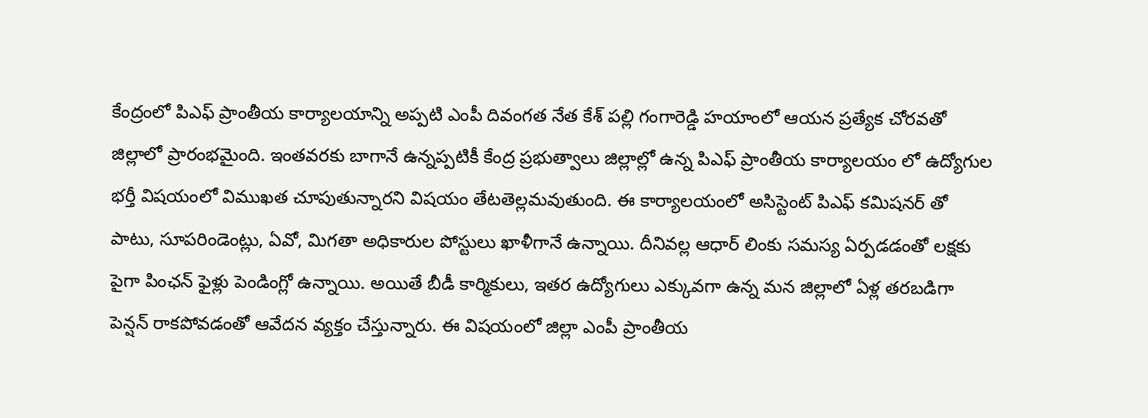కేంద్రంలో పిఎఫ్ ప్రాంతీయ కార్యాలయాన్ని అప్పటి ఎంపీ దివంగత నేత కేశ్ పల్లి గంగారెడ్డి హయాంలో ఆయన ప్రత్యేక చోరవతో జిల్లాలో ప్రారంభమైంది. ఇంతవరకు బాగానే ఉన్నప్పటికీ కేంద్ర ప్రభుత్వాలు జిల్లాల్లో ఉన్న పిఎఫ్ ప్రాంతీయ కార్యాలయం లో ఉద్యోగుల భర్తీ విషయంలో విముఖత చూపుతున్నారని విషయం తేటతెల్లమవుతుంది. ఈ కార్యాలయంలో అసిస్టెంట్ పిఎఫ్ కమిషనర్ తో పాటు, సూపరిండెంట్లు, ఏవో, మిగతా అధికారుల పోస్టులు ఖాళీగానే ఉన్నాయి. దీనివల్ల ఆధార్ లింకు సమస్య ఏర్పడడంతో లక్షకు పైగా పింఛన్ ఫైళ్లు పెండింగ్లో ఉన్నాయి. అయితే బీడీ కార్మికులు, ఇతర ఉద్యోగులు ఎక్కువగా ఉన్న మన జిల్లాలో ఏళ్ల తరబడిగా పెన్షన్ రాకపోవడంతో ఆవేదన వ్యక్తం చేస్తున్నారు. ఈ విషయంలో జిల్లా ఎంపీ ప్రాంతీయ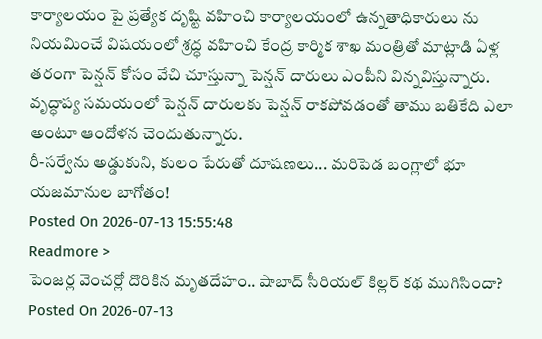కార్యాలయం పై ప్రత్యేక దృష్టి వహించి కార్యాలయంలో ఉన్నతాధికారులు ను నియమించే విషయంలో శ్రద్ధ వహించి కేంద్ర కార్మిక శాఖ మంత్రితో మాట్లాడి ఏళ్ల తరంగా పెన్షన్ కోసం వేచి చూస్తున్నా పెన్షన్ దారులు ఎంపీని విన్నవిస్తున్నారు. వృద్ధాప్య సమయంలో పెన్షన్ దారులకు పెన్షన్ రాకపోవడంతో తాము బతికేది ఎలా అంటూ ఆందోళన చెందుతున్నారు.
రీ-సర్వేను అడ్డుకుని, కులం పేరుతో దూషణలు... మరిపెడ బంగ్లాలో భూ యజమానుల బాగోతం!
Posted On 2026-07-13 15:55:48
Readmore >
పెంజర్ల వెంచర్లో దొరికిన మృతదేహం.. షాబాద్ సీరియల్ కిల్లర్ కథ ముగిసిందా?
Posted On 2026-07-13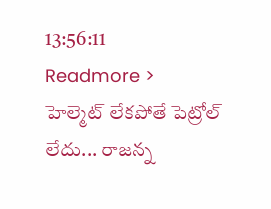13:56:11
Readmore >
హెల్మెట్ లేకపోతే పెట్రోల్ లేదు... రాజన్న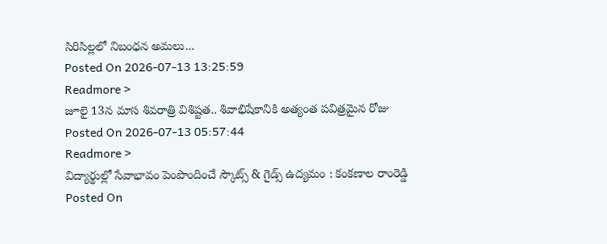సిరిసిల్లలో నిబంధన అమలు...
Posted On 2026-07-13 13:25:59
Readmore >
జూలై 13న మాస శివరాత్రి విశిష్టత.. శివాభిషేకానికి అత్యంత పవిత్రమైన రోజు
Posted On 2026-07-13 05:57:44
Readmore >
విద్యార్థుల్లో సేవాభావం పెంపొందించే స్కౌట్స్ & గైడ్స్ ఉద్యమం : కంకణాల రాంరెడ్డి
Posted On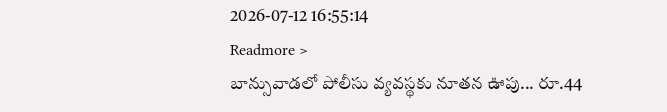2026-07-12 16:55:14
Readmore >
బాన్సువాడలో పోలీసు వ్యవస్థకు నూతన ఊపు... రూ.44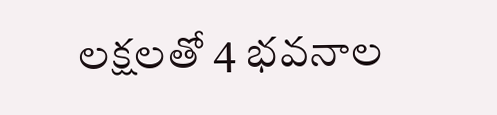లక్షలతో 4 భవనాల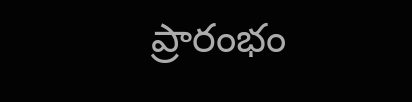ప్రారంభం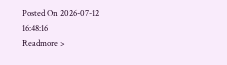Posted On 2026-07-12 16:48:16
Readmore >